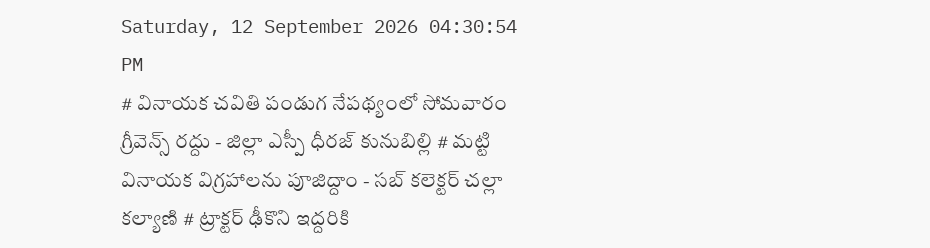Saturday, 12 September 2026 04:30:54 PM
# వినాయక చవితి పండుగ నేపథ్యంలో సోమవారం గ్రీవెన్స్ రద్దు - జిల్లా ఎస్పీ ధీరజ్ కునుబిల్లి # మట్టి వినాయక విగ్రహాలను పూజిద్దాం - సబ్ కలెక్టర్ చల్లా కల్యాణి # ట్రాక్టర్ ఢీకొని ఇద్దరికి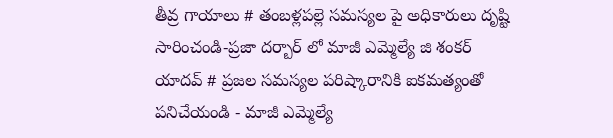తీవ్ర గాయాలు # తంబళ్లపల్లె సమస్యల పై అధికారులు దృష్టి సారించండి-ప్రజా దర్బార్ లో మాజీ ఎమ్మెల్యే జి శంకర్ యాదవ్ # ప్రజల సమస్యల పరిష్కారానికి ఐకమత్యంతో పనిచేయండి - మాజీ ఎమ్మెల్యే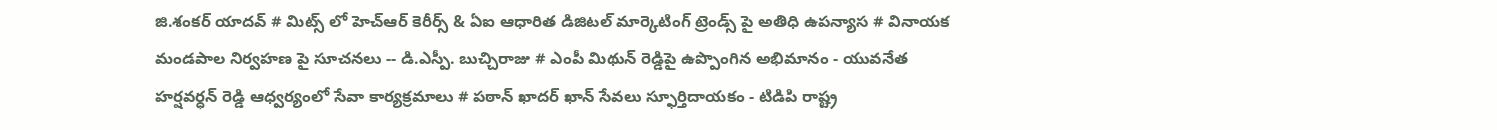జి.శంకర్ యాదవ్ # మిట్స్ లో హెచ్‌ఆర్ కెరీర్స్ & ఏఐ ఆధారిత డిజిటల్ మార్కెటింగ్ ట్రెండ్స్ పై అతిధి ఉపన్యాస # వినాయక మండపాల నిర్వహణ పై సూచనలు -- డి.ఎస్పీ. బుచ్చిరాజు # ఎంపీ మిథున్ రెడ్డిపై ఉప్పొంగిన అభిమానం - యువనేత హర్షవర్ధన్ రెడ్డి ఆధ్వర్యంలో సేవా కార్యక్రమాలు # పఠాన్ ఖాదర్ ఖాన్ సేవలు స్ఫూర్తిదాయకం - టిడిపి రాష్ట్ర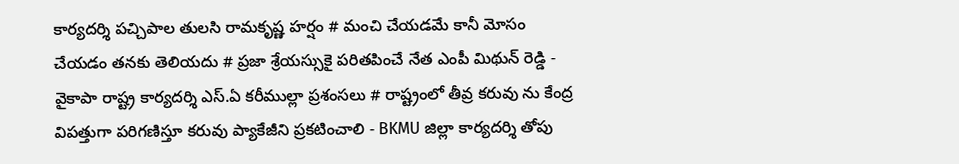కార్యదర్శి పచ్చిపాల తులసి రామకృష్ణ హర్షం # మంచి చేయడమే కానీ మోసం చేయడం తనకు తెలియదు # ప్రజా శ్రేయస్సుకై పరితపించే నేత ఎంపీ మిథున్ రెడ్డి - వైకాపా రాష్ట్ర కార్యదర్శి ఎస్.ఏ కరీముల్లా ప్రశంసలు # రాష్ట్రంలో తీవ్ర కరువు ను కేంద్ర విపత్తుగా పరిగణిస్తూ కరువు ప్యాకేజీని ప్రకటించాలి - BKMU జిల్లా కార్యదర్శి తోపు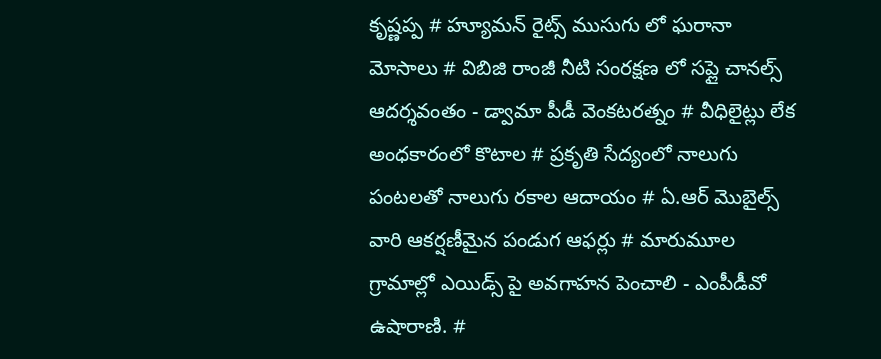కృష్ణప్ప # హ్యూమన్ రైట్స్ ముసుగు లో ఘరానా మోసాలు # విబిజి రాంజీ నీటి సంరక్షణ లో సప్లై చానల్స్ ఆదర్శవంతం - డ్వామా పీడీ వెంకటరత్నం # వీధిలైట్లు లేక అంధకారంలో కొటాల # ప్రకృతి సేద్యంలో నాలుగు పంటలతో నాలుగు రకాల ఆదాయం # ఏ.ఆర్ మొబైల్స్ వారి ఆకర్షణీమైన పండుగ ఆఫర్లు # మారుమూల గ్రామాల్లో ఎయిడ్స్ పై అవగాహన పెంచాలి - ఎంపీడీవో ఉషారాణి. #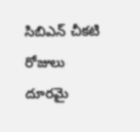సిబిఎన్ చీకటి రోజులు దూరమై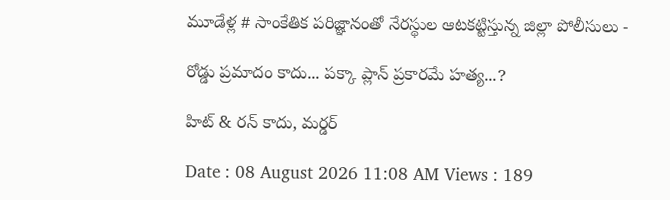మూడేళ్ల # సాంకేతిక పరిజ్ఞానంతో నేరస్థుల ఆటకట్టిస్తున్న జిల్లా పోలీసులు -

రోడ్డు ప్రమాదం కాదు... పక్కా ప్లాన్‌ ప్రకారమే హత్య...?

హిట్ & రన్ కాదు, మర్డర్

Date : 08 August 2026 11:08 AM Views : 189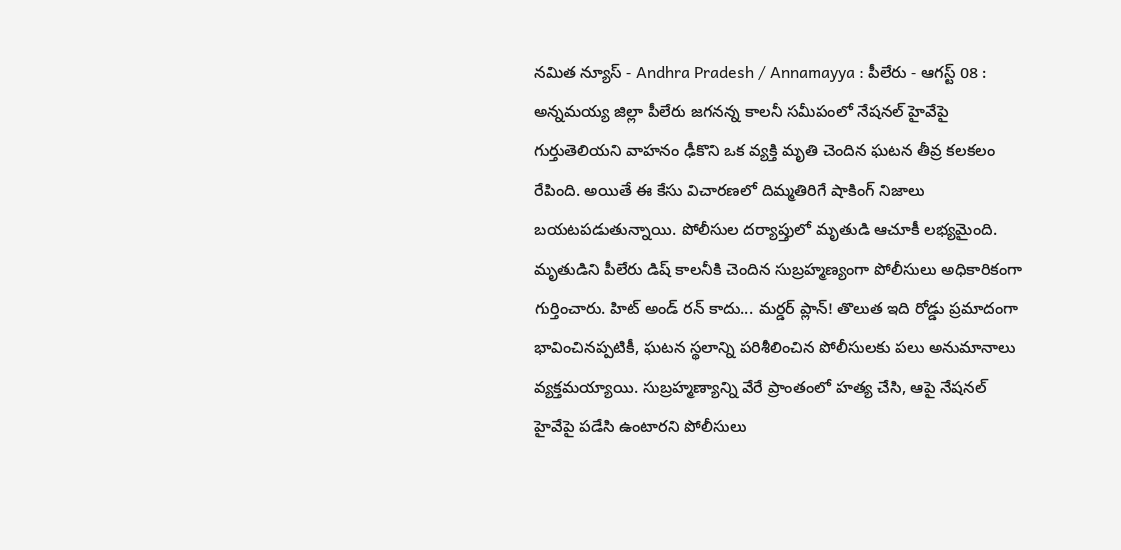నమిత న్యూస్ - Andhra Pradesh / Annamayya : పీలేరు - ఆగస్ట్ 08 : అన్నమయ్య జిల్లా పీలేరు జగనన్న కాలనీ సమీపంలో నేషనల్ హైవేపై గుర్తుతెలియని వాహనం ఢీకొని ఒక వ్యక్తి మృతి చెందిన ఘటన తీవ్ర కలకలం రేపింది. అయితే ఈ కేసు విచారణలో దిమ్మతిరిగే షాకింగ్ నిజాలు బయటపడుతున్నాయి. పోలీసుల దర్యాప్తులో మృతుడి ఆచూకీ లభ్యమైంది. మృతుడిని పీలేరు డిష్ కాలనీకి చెందిన సుబ్రహ్మణ్యంగా పోలీసులు అధికారికంగా గుర్తించారు. హిట్ అండ్ రన్ కాదు... మర్డర్ ప్లాన్! తొలుత ఇది రోడ్డు ప్రమాదంగా భావించినప్పటికీ, ఘటన స్థలాన్ని పరిశీలించిన పోలీసులకు పలు అనుమానాలు వ్యక్తమయ్యాయి. సుబ్రహ్మణ్యాన్ని వేరే ప్రాంతంలో హత్య చేసి, ఆపై నేషనల్ హైవేపై పడేసి ఉంటారని పోలీసులు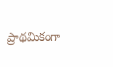ప్రాథమికంగా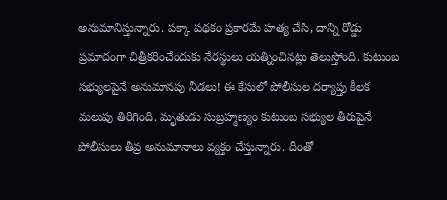అనుమానిస్తున్నారు. పక్కా పథకం ప్రకారమే హత్య చేసి, దాన్ని రోడ్డు ప్రమాదంగా చిత్రీకరించేందుకు నేరస్థులు యత్నించినట్లు తెలుస్తోంది. కుటుంబ సభ్యులపైనే అనుమానపు నీడలు! ఈ కేసులో పోలీసుల దర్యాప్తు కీలక మలుపు తిరిగింది. మృతుడు సుబ్రహ్మణ్యం కుటుంబ సభ్యుల తీరుపైనే పోలీసులు తీవ్ర అనుమానాలు వ్యక్తం చేస్తున్నారు. దీంతో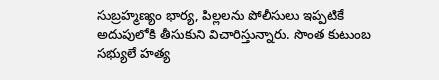సుబ్రహ్మణ్యం భార్య, పిల్లలను పోలీసులు ఇప్పటికే అదుపులోకి తీసుకుని విచారిస్తున్నారు. సొంత కుటుంబ సభ్యులే హత్య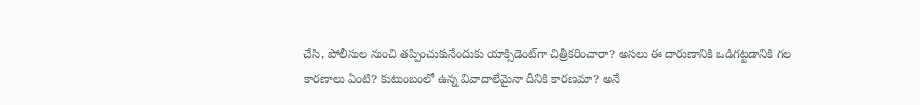చేసి, పోలీసుల నుంచి తప్పించుకునేందుకు యాక్సిడెంట్‌గా చిత్రీకరించారా? అసలు ఈ దారుణానికి ఒడిగట్టడానికి గల కారణాలు ఏంటి? కుటుంబంలో ఉన్న వివాదాలేమైనా దీనికి కారణమా? అనే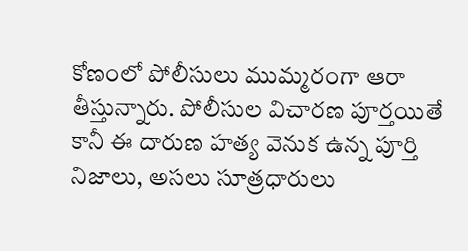కోణంలో పోలీసులు ముమ్మరంగా ఆరా తీస్తున్నారు. పోలీసుల విచారణ పూర్తయితే కానీ ఈ దారుణ హత్య వెనుక ఉన్న పూర్తి నిజాలు, అసలు సూత్రధారులు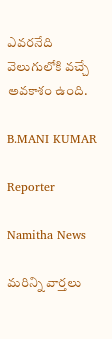ఎవరనేది వెలుగులోకి వచ్చే అవకాశం ఉంది.

B.MANI KUMAR

Reporter

Namitha News

మరిన్ని వార్తలు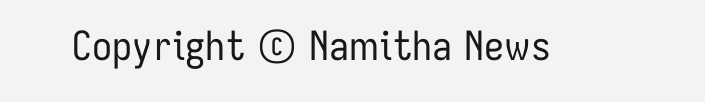Copyright © Namitha News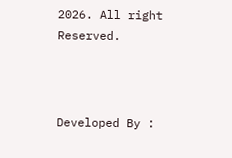2026. All right Reserved.



Developed By :